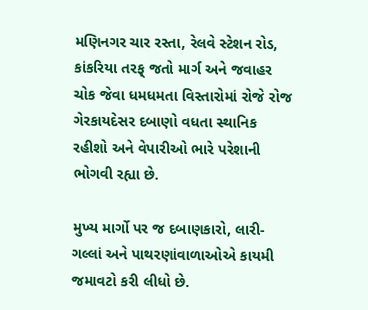મણિનગર ચાર રસ્તા, રેલવે સ્ટેશન રોડ, કાંકરિયા તરફ્ જતો માર્ગ અને જવાહર ચોક જેવા ધમધમતા વિસ્તારોમાં રોજે રોજ ગેરકાયદેસર દબાણો વધતા સ્થાનિક રહીશો અને વેપારીઓ ભારે પરેશાની ભોગવી રહ્યા છે.

મુખ્ય માર્ગો પર જ દબાણકારો, લારી-ગલ્લાં અને પાથરણાંવાળાઓએ કાયમી જમાવટો કરી લીધો છે.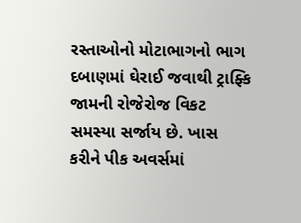રસ્તાઓનો મોટાભાગનો ભાગ દબાણમાં ઘેરાઈ જવાથી ટ્રાફ્કિ જામની રોજેરોજ વિકટ સમસ્યા સર્જાય છે. ખાસ કરીને પીક અવર્સમાં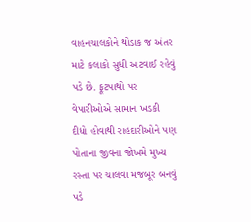વાહનચાલકોને થોડાક જ અંતર માટે કલાકો સુધી અટવાઈ રહેવું પડે છે. ફૂટપાથો પર વેપારીઓએ સામાન ખડકી દીધો હોવાથી રાહદારીઓને પણ પોતાના જીવના જોખમે મુખ્ય રસ્તા પર ચાલવા મજબૂર બનવું પડે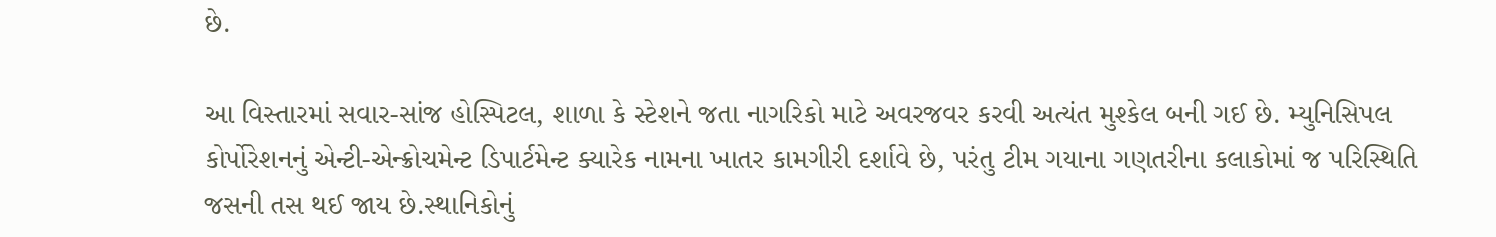છે.

આ વિસ્તારમાં સવાર-સાંજ હોસ્પિટલ, શાળા કે સ્ટેશને જતા નાગરિકો માટે અવરજવર કરવી અત્યંત મુશ્કેલ બની ગઈ છે. મ્યુનિસિપલ કોર્પોરેશનનું એન્ટી-એન્ક્રોચમેન્ટ ડિપાર્ટમેન્ટ ક્યારેક નામના ખાતર કામગીરી દર્શાવે છે, પરંતુ ટીમ ગયાના ગણતરીના કલાકોમાં જ પરિસ્થિતિ જસની તસ થઈ જાય છે.સ્થાનિકોનું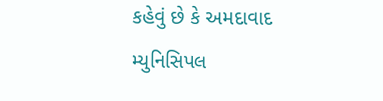કહેવું છે કે અમદાવાદ મ્યુનિસિપલ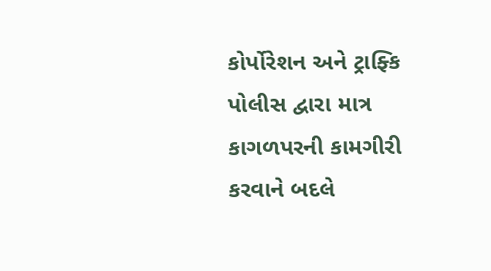કોર્પોરેશન અને ટ્રાફ્કિ પોલીસ દ્વારા માત્ર કાગળપરની કામગીરી કરવાને બદલે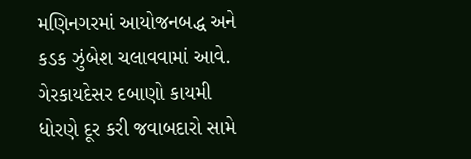મણિનગરમાં આયોજનબદ્ધ અને કડક ઝુંબેશ ચલાવવામાં આવે. ગેરકાયદેસર દબાણો કાયમી ધોરણે દૂર કરી જવાબદારો સામે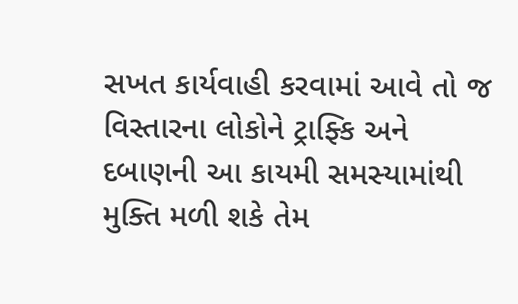સખત કાર્યવાહી કરવામાં આવે તો જ વિસ્તારના લોકોને ટ્રાફ્કિ અને દબાણની આ કાયમી સમસ્યામાંથી મુક્તિ મળી શકે તેમ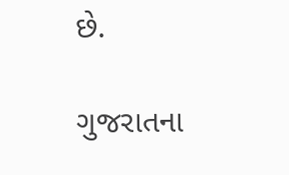છે.

ગુજરાતના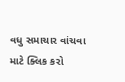વધુ સમાચાર વાંચવા માટે ક્લિક કરો